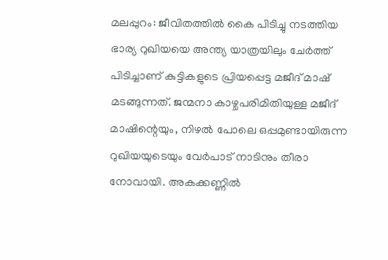മലപ്പുറം: ജീവിതത്തിൽ കൈ പിടിച്ചു നടത്തിയ ഭാര്യ റുഖിയയെ അന്ത്യ യാത്രയിലും ചേർത്ത് പിടിച്ചാണ് കുട്ടികളുടെ പ്രിയപ്പെട്ട മജീദ് മാഷ് മടങ്ങുന്നത്. ജന്മനാ കാഴ്ചപരിമിതിയുള്ള മജീദ് മാഷിന്റെയും, നിഴൽ പോലെ ഒപ്പമുണ്ടായിരുന്ന റുഖിയയുടെയും വേർപാട് നാടിനും തീരാ നോവായി. അകക്കണ്ണിൽ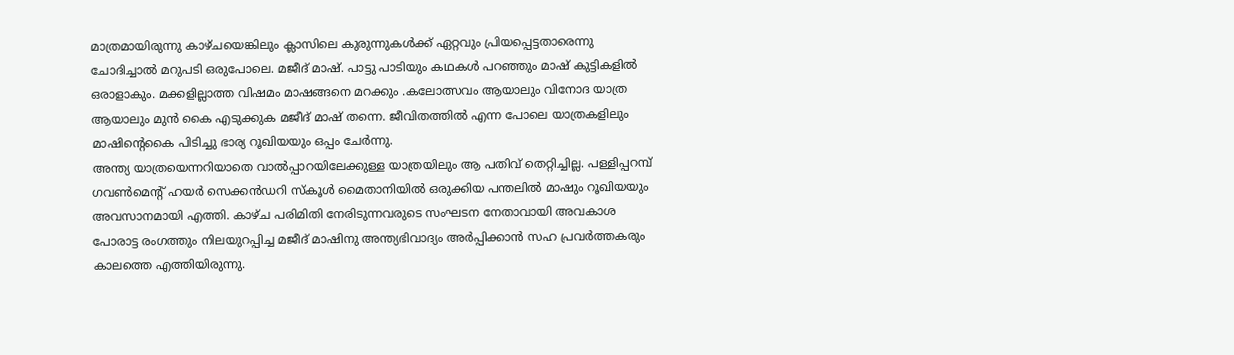മാത്രമായിരുന്നു കാഴ്ചയെങ്കിലും ക്ലാസിലെ കുരുന്നുകൾക്ക് ഏറ്റവും പ്രിയപ്പെട്ടതാരെന്നു ചോദിച്ചാൽ മറുപടി ഒരുപോലെ. മജീദ് മാഷ്. പാട്ടു പാടിയും കഥകൾ പറഞ്ഞും മാഷ് കുട്ടികളിൽ ഒരാളാകും. മക്കളില്ലാത്ത വിഷമം മാഷങ്ങനെ മറക്കും .കലോത്സവം ആയാലും വിനോദ യാത്ര ആയാലും മുൻ കൈ എടുക്കുക മജീദ് മാഷ് തന്നെ. ജീവിതത്തിൽ എന്ന പോലെ യാത്രകളിലും മാഷിന്റെകൈ പിടിച്ചു ഭാര്യ റൂഖിയയും ഒപ്പം ചേർന്നു.
അന്ത്യ യാത്രയെന്നറിയാതെ വാൽപ്പാറയിലേക്കുള്ള യാത്രയിലും ആ പതിവ് തെറ്റിച്ചില്ല. പള്ളിപ്പറമ്പ് ഗവൺമെന്റ് ഹയർ സെക്കൻഡറി സ്കൂൾ മൈതാനിയിൽ ഒരുക്കിയ പന്തലിൽ മാഷും റൂഖിയയും അവസാനമായി എത്തി. കാഴ്ച പരിമിതി നേരിടുന്നവരുടെ സംഘടന നേതാവായി അവകാശ പോരാട്ട രംഗത്തും നിലയുറപ്പിച്ച മജീദ് മാഷിനു അന്ത്യഭിവാദ്യം അർപ്പിക്കാൻ സഹ പ്രവർത്തകരും കാലത്തെ എത്തിയിരുന്നു.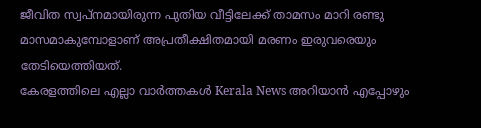ജീവിത സ്വപ്നമായിരുന്ന പുതിയ വീട്ടിലേക്ക് താമസം മാറി രണ്ടു മാസമാകുമ്പോളാണ് അപ്രതീക്ഷിതമായി മരണം ഇരുവരെയും തേടിയെത്തിയത്.
കേരളത്തിലെ എല്ലാ വാർത്തകൾ Kerala News അറിയാൻ എപ്പോഴും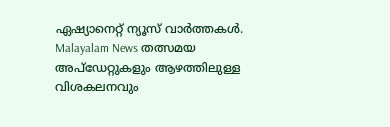ഏഷ്യാനെറ്റ് ന്യൂസ് വാർത്തകൾ. Malayalam News തത്സമയ അപ്ഡേറ്റുകളും ആഴത്തിലുള്ള വിശകലനവും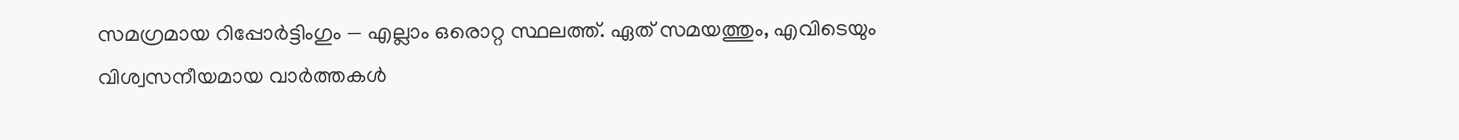സമഗ്രമായ റിപ്പോർട്ടിംഗും — എല്ലാം ഒരൊറ്റ സ്ഥലത്ത്. ഏത് സമയത്തും, എവിടെയും വിശ്വസനീയമായ വാർത്തകൾ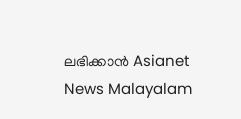ലഭിക്കാൻ Asianet News Malayalam